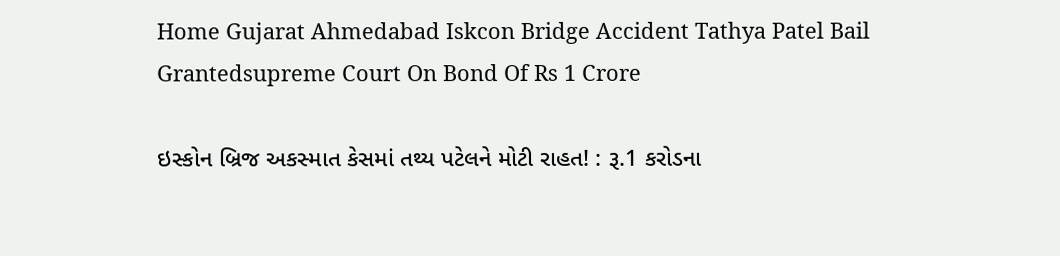Home Gujarat Ahmedabad Iskcon Bridge Accident Tathya Patel Bail Grantedsupreme Court On Bond Of Rs 1 Crore

ઇસ્કોન બ્રિજ અકસ્માત કેસમાં તથ્ય પટેલને મોટી રાહત! : રૂ.1 કરોડના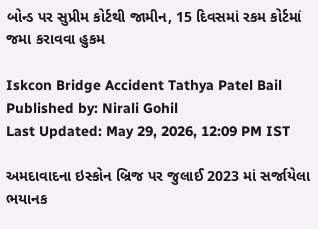બોન્ડ પર સુપ્રીમ કોર્ટથી જામીન, 15 દિવસમાં રકમ કોર્ટમાં જમા કરાવવા હુકમ

Iskcon Bridge Accident Tathya Patel Bail
Published by: Nirali Gohil
Last Updated: May 29, 2026, 12:09 PM IST

અમદાવાદના ઇસ્કોન બ્રિજ પર જુલાઈ 2023 માં સર્જાયેલા ભયાનક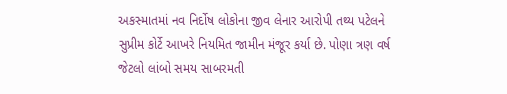અકસ્માતમાં નવ નિર્દોષ લોકોના જીવ લેનાર આરોપી તથ્ય પટેલને સુપ્રીમ કોર્ટે આખરે નિયમિત જામીન મંજૂર કર્યા છે. પોણા ત્રણ વર્ષ જેટલો લાંબો સમય સાબરમતી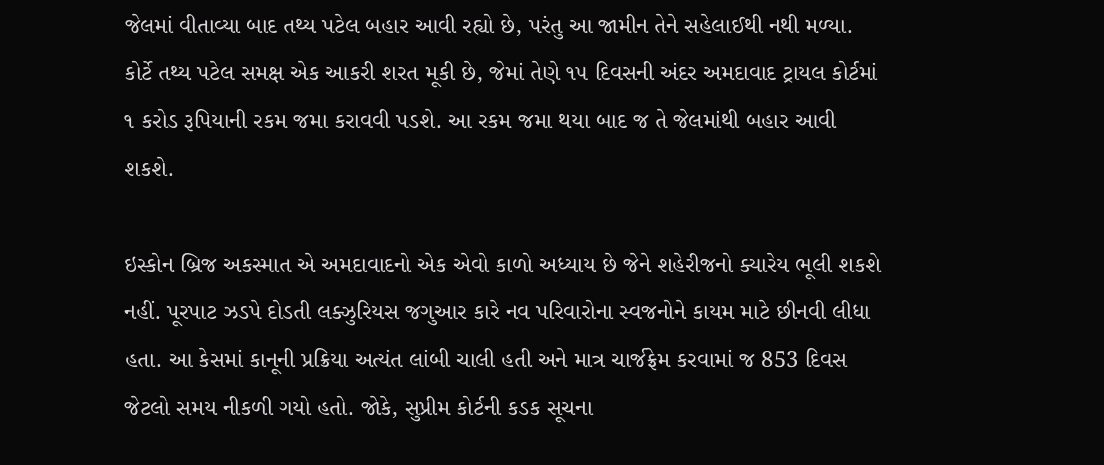જેલમાં વીતાવ્યા બાદ તથ્ય પટેલ બહાર આવી રહ્યો છે, પરંતુ આ જામીન તેને સહેલાઈથી નથી મળ્યા. કોર્ટે તથ્ય પટેલ સમક્ષ એક આકરી શરત મૂકી છે, જેમાં તેણે ૧૫ દિવસની અંદર અમદાવાદ ટ્રાયલ કોર્ટમાં ૧ કરોડ રૂપિયાની રકમ જમા કરાવવી પડશે. આ રકમ જમા થયા બાદ જ તે જેલમાંથી બહાર આવી શકશે.

ઇસ્કોન બ્રિજ અકસ્માત એ અમદાવાદનો એક એવો કાળો અધ્યાય છે જેને શહેરીજનો ક્યારેય ભૂલી શકશે નહીં. પૂરપાટ ઝડપે દોડતી લક્ઝુરિયસ જગુઆર કારે નવ પરિવારોના સ્વજનોને કાયમ માટે છીનવી લીધા હતા. આ કેસમાં કાનૂની પ્રક્રિયા અત્યંત લાંબી ચાલી હતી અને માત્ર ચાર્જફ્રેમ કરવામાં જ 853 દિવસ જેટલો સમય નીકળી ગયો હતો. જોકે, સુપ્રીમ કોર્ટની કડક સૂચના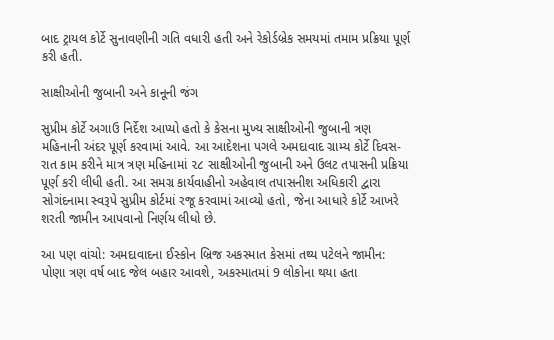બાદ ટ્રાયલ કોર્ટે સુનાવણીની ગતિ વધારી હતી અને રેકોર્ડબ્રેક સમયમાં તમામ પ્રક્રિયા પૂર્ણ કરી હતી.

સાક્ષીઓની જુબાની અને કાનૂની જંગ

સુપ્રીમ કોર્ટે અગાઉ નિર્દેશ આપ્યો હતો કે કેસના મુખ્ય સાક્ષીઓની જુબાની ત્રણ મહિનાની અંદર પૂર્ણ કરવામાં આવે. આ આદેશના પગલે અમદાવાદ ગ્રામ્ય કોર્ટે દિવસ-રાત કામ કરીને માત્ર ત્રણ મહિનામાં ૨૮ સાક્ષીઓની જુબાની અને ઉલટ તપાસની પ્રક્રિયા પૂર્ણ કરી લીધી હતી. આ સમગ્ર કાર્યવાહીનો અહેવાલ તપાસનીશ અધિકારી દ્વારા સોગંદનામા સ્વરૂપે સુપ્રીમ કોર્ટમાં રજૂ કરવામાં આવ્યો હતો, જેના આધારે કોર્ટે આખરે શરતી જામીન આપવાનો નિર્ણય લીધો છે.

આ પણ વાંચો: અમદાવાદના ઈસ્કોન બ્રિજ અકસ્માત કેસમાં તથ્ય પટેલને જામીન: પોણા ત્રણ વર્ષ બાદ જેલ બહાર આવશે, અકસ્માતમાં 9 લોકોના થયા હતા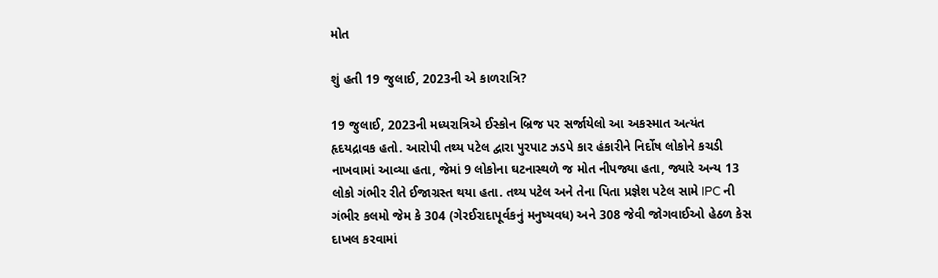મોત

શું હતી 19 જુલાઈ, 2023ની એ કાળરાત્રિ?

19 જુલાઈ, 2023ની મધ્યરાત્રિએ ઈસ્કોન બ્રિજ પર સર્જાયેલો આ અકસ્માત અત્યંત હૃદયદ્રાવક હતો. આરોપી તથ્ય પટેલ દ્વારા પુરપાટ ઝડપે કાર હંકારીને નિર્દોષ લોકોને કચડી નાખવામાં આવ્યા હતા, જેમાં 9 લોકોના ઘટનાસ્થળે જ મોત નીપજ્યા હતા, જ્યારે અન્ય 13 લોકો ગંભીર રીતે ઈજાગ્રસ્ત થયા હતા. તથ્ય પટેલ અને તેના પિતા પ્રજ્ઞેશ પટેલ સામે IPC ની ગંભીર કલમો જેમ કે 304 (ગેરઈરાદાપૂર્વકનું મનુષ્યવધ) અને 308 જેવી જોગવાઈઓ હેઠળ કેસ દાખલ કરવામાં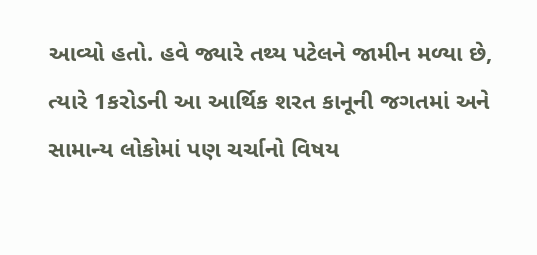આવ્યો હતો. હવે જ્યારે તથ્ય પટેલને જામીન મળ્યા છે, ત્યારે 1કરોડની આ આર્થિક શરત કાનૂની જગતમાં અને સામાન્ય લોકોમાં પણ ચર્ચાનો વિષય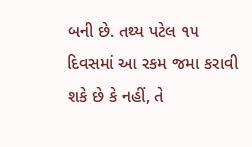બની છે. તથ્ય પટેલ ૧૫ દિવસમાં આ રકમ જમા કરાવી શકે છે કે નહીં, તે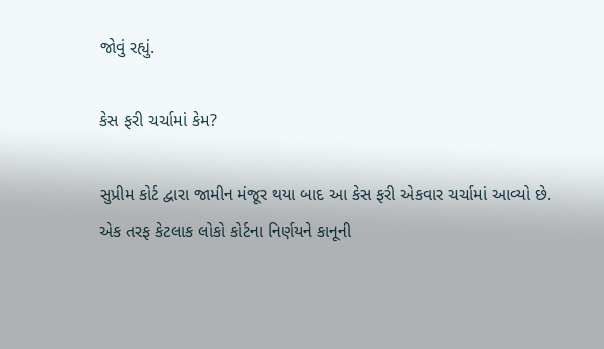જોવું રહ્યું.

કેસ ફરી ચર્ચામાં કેમ?

સુપ્રીમ કોર્ટ દ્વારા જામીન મંજૂર થયા બાદ આ કેસ ફરી એકવાર ચર્ચામાં આવ્યો છે. એક તરફ કેટલાક લોકો કોર્ટના નિર્ણયને કાનૂની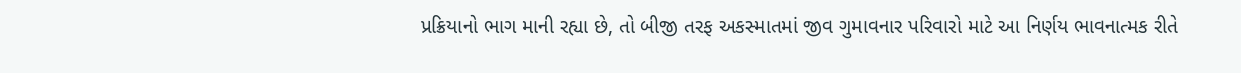પ્રક્રિયાનો ભાગ માની રહ્યા છે, તો બીજી તરફ અકસ્માતમાં જીવ ગુમાવનાર પરિવારો માટે આ નિર્ણય ભાવનાત્મક રીતે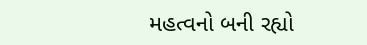મહત્વનો બની રહ્યો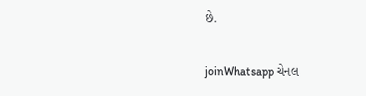છે.

joinWhatsapp ચેનલ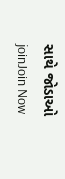સાથે જોડાઓ
joinJoin Now